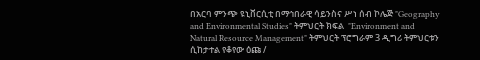በአርባ ምንጭ ዩኒቨርሲቲ በማኅበራዊ ሳይንስና ሥነ ሰብ ኮሌጅ "Geography and Environmental Studies" ትምህርት ክፍል  "Environment and Natural Resource Management" ትምህርት ፕሮግራም 3 ዲግሪ ትምህርቱን ሲከታተል የቆየው ዕጩ /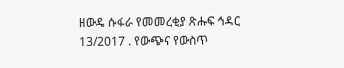ዘውዴ ሱፋራ የመመረቂያ ጽሑፍ ኅዳር 13/2017 . የውጭና የውስጥ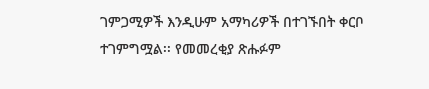ገምጋሚዎች እንዲሁም አማካሪዎች በተገኙበት ቀርቦ ተገምግሟል፡፡ የመመረቂያ ጽሑፉም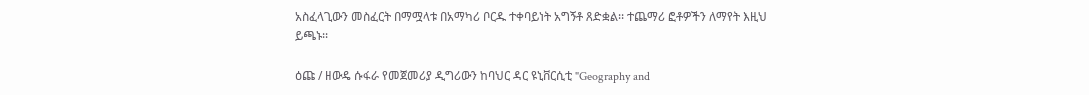አስፈላጊውን መስፈርት በማሟላቱ በአማካሪ ቦርዱ ተቀባይነት አግኝቶ ጸድቋል፡፡ ተጨማሪ ፎቶዎችን ለማየት እዚህ ይጫኑ፡፡

ዕጩ / ዘውዴ ሱፋራ የመጀመሪያ ዲግሪውን ከባህር ዳር ዩኒቨርሲቲ "Geography and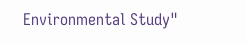Environmental Study"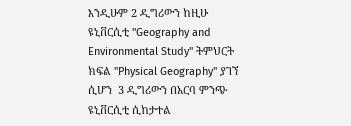እንዲሁም 2 ዲግሪውን ከዚሁ  ዩኒቨርሲቲ "Geography and Environmental Study" ትምህርት ክፍል "Physical Geography" ያገኘ ሲሆን  3 ዲግሪውን በአርባ ምንጭ ዩኒቨርሲቲ ሲከታተል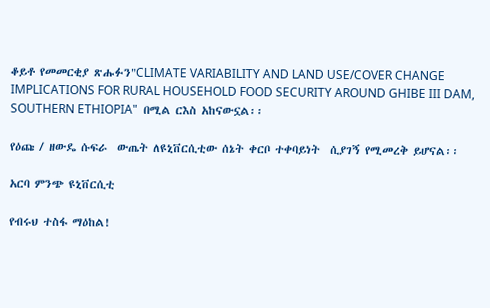ቆይቶ የመመርቂያ ጽሑፉን"CLIMATE VARIABILITY AND LAND USE/COVER CHANGE IMPLICATIONS FOR RURAL HOUSEHOLD FOOD SECURITY AROUND GHIBE III DAM, SOUTHERN ETHIOPIA"  በሚል ርእስ አከናውኗል፡፡

የዕጩ / ዘውዴ ሱፍራ  ውጤት ለዩኒቨርሲቲው ሰኔት ቀርቦ ተቀባይነት  ሲያገኝ የሚመረቅ ይሆናል፡፡

አርባ ምንጭ ዩኒቨርሲቲ

የብሩህ ተስፋ ማዕከል!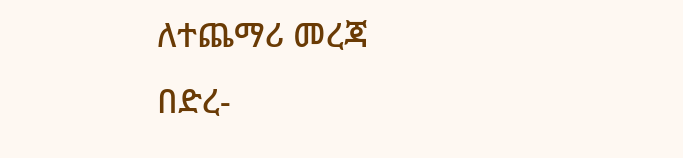ለተጨማሪ መረጃ በድረ-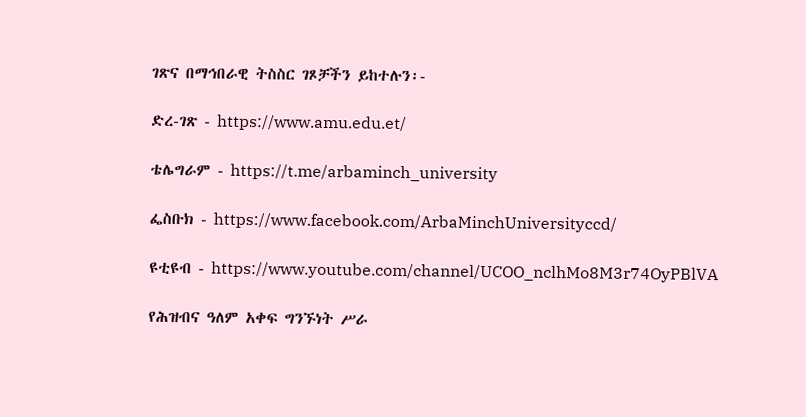ገጽና በማኅበራዊ ትስስር ገጾቻችን ይከተሉን፡-

ድረ-ገጽ - https://www.amu.edu.et/

ቴሌግራም - https://t.me/arbaminch_university

ፌስቡክ - https://www.facebook.com/ArbaMinchUniversityccd/

ዩቲዩብ - https://www.youtube.com/channel/UCOO_nclhMo8M3r74OyPBlVA

የሕዝብና ዓለም አቀፍ ግንኙነት ሥራ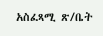አስፈጻሚ ጽ/ቤት